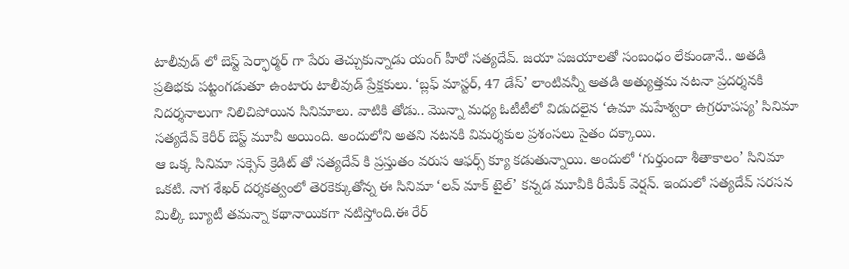టాలీవుడ్ లో బెస్ట్ పెర్ఫార్మర్ గా పేరు తెచ్చుకున్నాడు యంగ్ హీరో సత్యదేవ్. జయా పజయాలతో సంబంధం లేకుండానే.. అతడి ప్రతిభకు పట్టంగడుతూ ఉంటారు టాలీవుడ్ ప్రేక్షకులు. ‘బ్లఫ్ మాస్టర్, 47 డేస్’ లాంటివన్నీ అతడి అత్యుత్తమ నటనా ప్రదర్శనకి నిదర్శనాలుగా నిలిచిపోయిన సినిమాలు. వాటికి తోడు.. మొన్నా మధ్య ఓటీటీలో విడుదలైన ‘ఉమా మహేశ్వరా ఉగ్రరూపస్య’ సినిమా సత్యదేవ్ కెరీర్ బెస్ట్ మూవీ అయింది. అందులోని అతని నటనకి విమర్శకుల ప్రశంసలు సైతం దక్కాయి.
ఆ ఒక్క సినిమా సక్సెస్ క్రెడిట్ తో సత్యదేవ్ కి ప్రస్తుతం వరుస ఆఫర్స్ క్యూ కడుతున్నాయి. అందులో ‘గుర్తుందా శీతాకాలం’ సినిమా ఒకటి. నాగ శేఖర్ దర్శకత్వంలో తెరకెక్కుతోన్న ఈ సినిమా ‘లవ్ మాక్ టైల్’ కన్నడ మూవీకి రీమేక్ వెర్షన్. ఇందులో సత్యదేవ్ సరసన మిల్కీ బ్యూటీ తమన్నా కథానాయికగా నటిస్తోంది.ఈ రేర్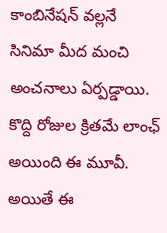కాంబినేషన్ వల్లనే సినిమా మీద మంచి అంచనాలు ఏర్పడ్డాయి. కొద్ది రోజుల క్రితమే లాంఛ్ అయింది ఈ మూవీ. అయితే ఈ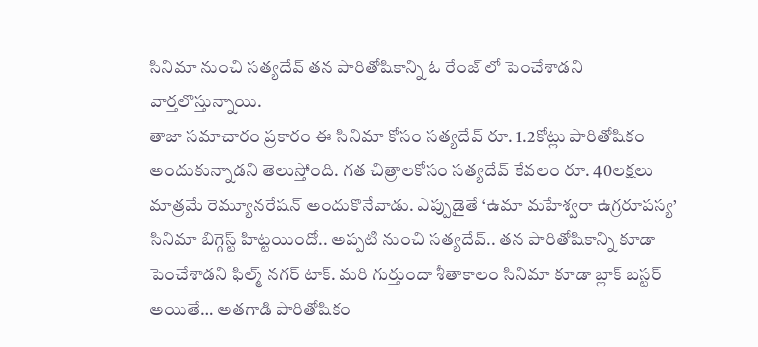సినిమా నుంచి సత్యదేవ్ తన పారితోషికాన్ని ఓ రేంజ్ లో పెంచేశాడని వార్తలొస్తున్నాయి.
తాజా సమాచారం ప్రకారం ఈ సినిమా కోసం సత్యదేవ్ రూ. 1.2కోట్లు పారితోషికం అందుకున్నాడని తెలుస్తోంది. గత చిత్రాలకోసం సత్యదేవ్ కేవలం రూ. 40లక్షలు మాత్రమే రెమ్యూనరేషన్ అందుకొనేవాడు. ఎప్పుడైతే ‘ఉమా మహేశ్వరా ఉగ్రరూపస్య’ సినిమా బిగ్గెస్ట్ హిట్టయిందో.. అప్పటి నుంచి సత్యదేవ్.. తన పారితోషికాన్ని కూడా పెంచేశాడని ఫిల్మ్ నగర్ టాక్. మరి గుర్తుందా శీతాకాలం సినిమా కూడా బ్లాక్ బస్టర్ అయితే… అతగాడి పారితోషికం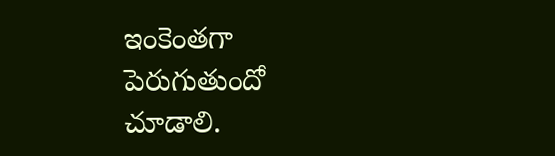ఇంకెంతగా పెరుగుతుందో చూడాలి.